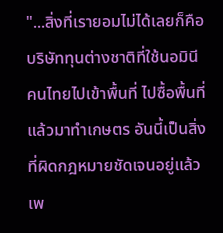"...สิ่งที่เรายอมไม่ได้เลยก็คือบริษัททุนต่างชาติที่ใช้นอมินีคนไทยไปเข้าพื้นที่ ไปซื้อพื้นที่แล้วมาทำเกษตร อันนี้เป็นสิ่งที่ผิดกฎหมายชัดเจนอยู่แล้ว เพ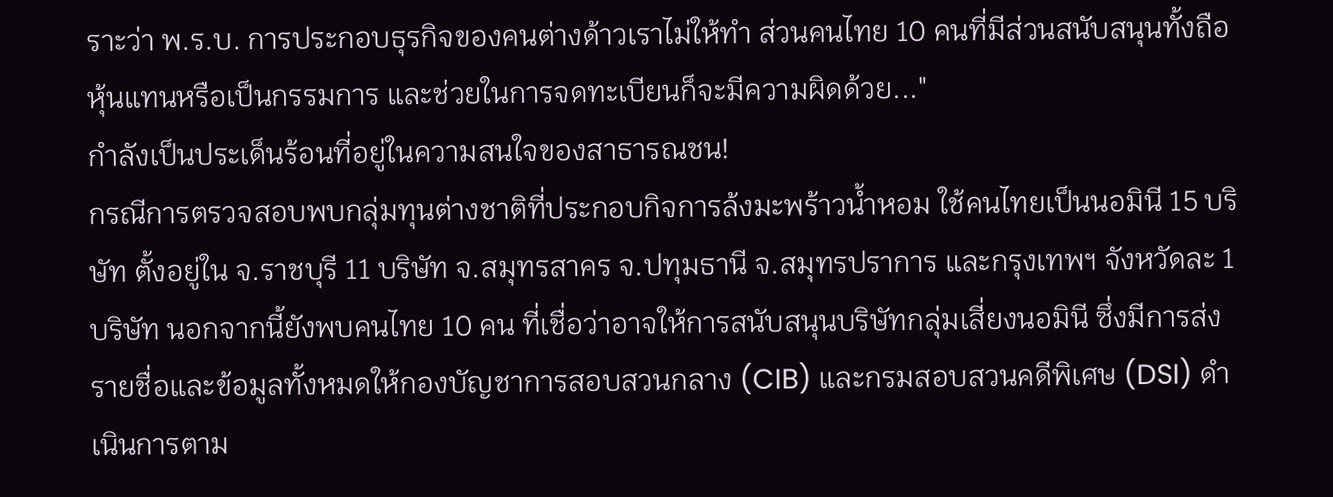ราะว่า พ.ร.บ. การประกอบธุรกิจของคนต่างด้าวเราไม่ให้ทำ ส่วนคนไทย 10 คนที่มีส่วนสนับสนุนทั้งถือหุ้นแทนหรือเป็นกรรมการ และช่วยในการจดทะเบียนก็จะมีความผิดด้วย..."
กำลังเป็นประเด็นร้อนที่อยู่ในความสนใจของสาธารณชน!
กรณีการตรวจสอบพบกลุ่มทุนต่างชาติที่ประกอบกิจการล้งมะพร้าวน้ำหอม ใช้คนไทยเป็นนอมินี 15 บริษัท ตั้งอยู่ใน จ.ราชบุรี 11 บริษัท จ.สมุทรสาคร จ.ปทุมธานี จ.สมุทรปราการ และกรุงเทพฯ จังหวัดละ 1 บริษัท นอกจากนี้ยังพบคนไทย 10 คน ที่เชื่อว่าอาจให้การสนับสนุนบริษัทกลุ่มเสี่ยงนอมินี ซึ่งมีการส่งรายชื่อและข้อมูลทั้งหมดให้กองบัญชาการสอบสวนกลาง (CIB) และกรมสอบสวนคดีพิเศษ (DSI) ดำเนินการตาม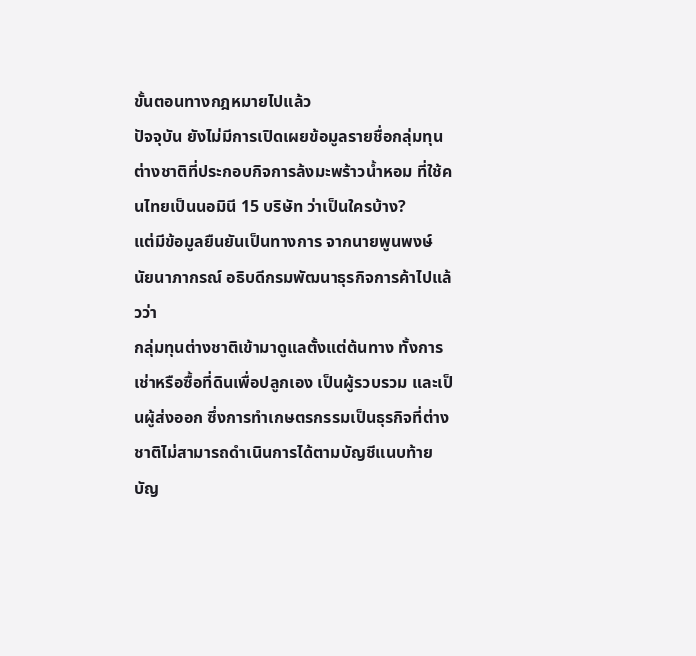ขั้นตอนทางกฎหมายไปแล้ว
ปัจจุบัน ยังไม่มีการเปิดเผยข้อมูลรายชื่อกลุ่มทุนต่างชาติที่ประกอบกิจการล้งมะพร้าวน้ำหอม ที่ใช้คนไทยเป็นนอมินี 15 บริษัท ว่าเป็นใครบ้าง?
แต่มีข้อมูลยืนยันเป็นทางการ จากนายพูนพงษ์ นัยนาภากรณ์ อธิบดีกรมพัฒนาธุรกิจการค้าไปแล้วว่า
กลุ่มทุนต่างชาติเข้ามาดูแลตั้งแต่ต้นทาง ทั้งการเช่าหรือซื้อที่ดินเพื่อปลูกเอง เป็นผู้รวบรวม และเป็นผู้ส่งออก ซึ่งการทำเกษตรกรรมเป็นธุรกิจที่ต่างชาติไม่สามารถดำเนินการได้ตามบัญชีแนบท้ายบัญ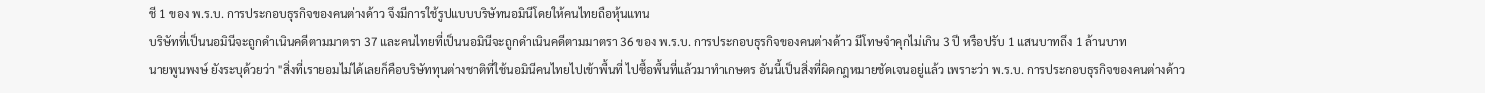ชี 1 ของ พ.ร.บ. การประกอบธุรกิจของคนต่างด้าว จึงมีการใช้รูปแบบบริษัทนอมินีโดยให้คนไทยถือหุ้นแทน
บริษัทที่เป็นนอมินีจะถูกดำเนินคดีตามมาตรา 37 และคนไทยที่เป็นนอมินีจะถูกดำเนินคดีตามมาตรา 36 ของ พ.ร.บ. การประกอบธุรกิจของคนต่างด้าว มีโทษจำคุกไม่เกิน 3 ปี หรือปรับ 1 แสนบาทถึง 1 ล้านบาท
นายพูนพงษ์ ยังระบุด้วยว่า "สิ่งที่เรายอมไม่ได้เลยก็คือบริษัททุนต่างชาติที่ใช้นอมินีคนไทยไปเข้าพื้นที่ ไปซื้อพื้นที่แล้วมาทำเกษตร อันนี้เป็นสิ่งที่ผิดกฎหมายชัดเจนอยู่แล้ว เพราะว่า พ.ร.บ. การประกอบธุรกิจของคนต่างด้าว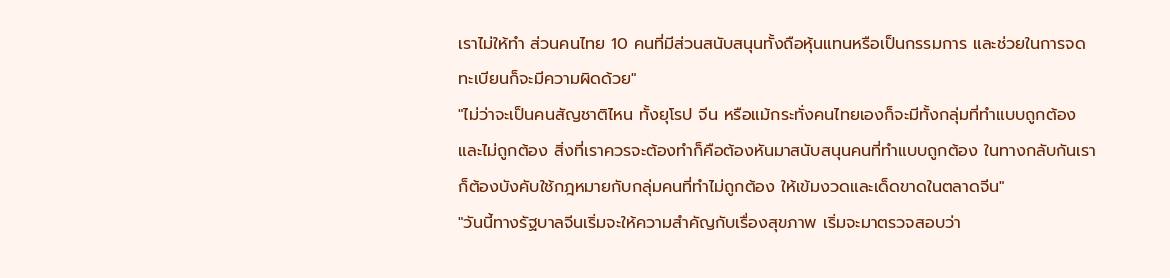เราไม่ให้ทำ ส่วนคนไทย 10 คนที่มีส่วนสนับสนุนทั้งถือหุ้นแทนหรือเป็นกรรมการ และช่วยในการจดทะเบียนก็จะมีความผิดด้วย"
"ไม่ว่าจะเป็นคนสัญชาติไหน ทั้งยุโรป จีน หรือแม้กระทั่งคนไทยเองก็จะมีทั้งกลุ่มที่ทำแบบถูกต้องและไม่ถูกต้อง สิ่งที่เราควรจะต้องทำก็คือต้องหันมาสนับสนุนคนที่ทำแบบถูกต้อง ในทางกลับกันเราก็ต้องบังคับใช้กฎหมายกับกลุ่มคนที่ทำไม่ถูกต้อง ให้เข้มงวดและเด็ดขาดในตลาดจีน"
"วันนี้ทางรัฐบาลจีนเริ่มจะให้ความสำคัญกับเรื่องสุขภาพ เริ่มจะมาตรวจสอบว่า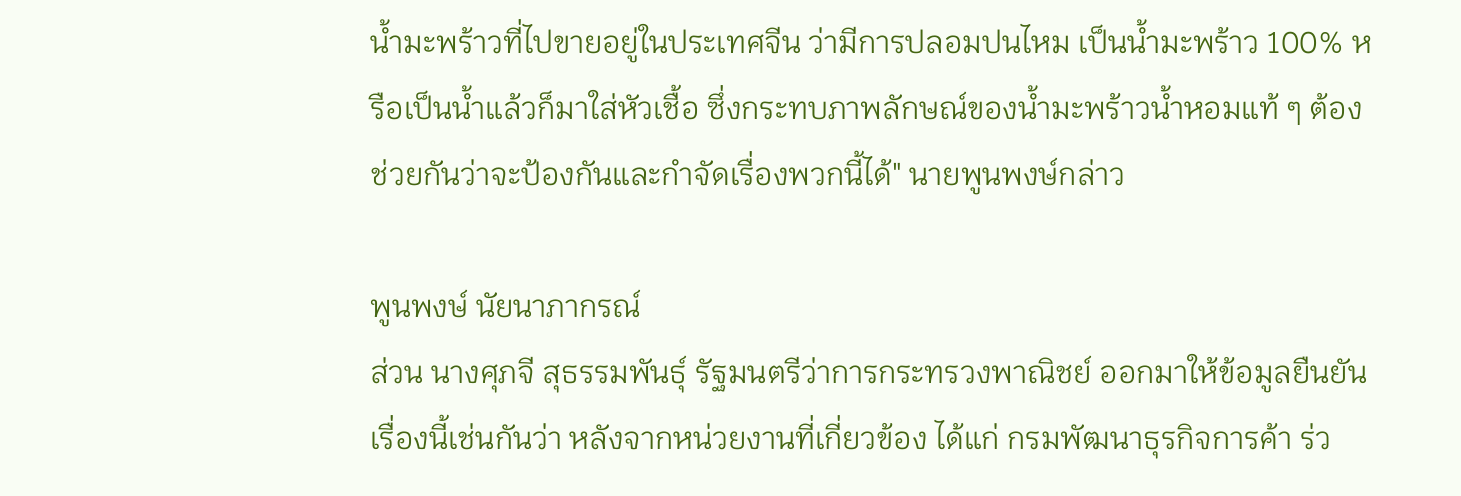น้ำมะพร้าวที่ไปขายอยู่ในประเทศจีน ว่ามีการปลอมปนไหม เป็นน้ำมะพร้าว 100% หรือเป็นน้ำแล้วก็มาใส่หัวเชื้อ ซึ่งกระทบภาพลักษณ์ของน้ำมะพร้าวน้ำหอมแท้ ๆ ต้องช่วยกันว่าจะป้องกันและกำจัดเรื่องพวกนี้ได้" นายพูนพงษ์กล่าว

พูนพงษ์ นัยนาภากรณ์
ส่วน นางศุภจี สุธรรมพันธุ์ รัฐมนตรีว่าการกระทรวงพาณิชย์ ออกมาให้ข้อมูลยืนยันเรื่องนี้เช่นกันว่า หลังจากหน่วยงานที่เกี่ยวข้อง ได้แก่ กรมพัฒนาธุรกิจการค้า ร่ว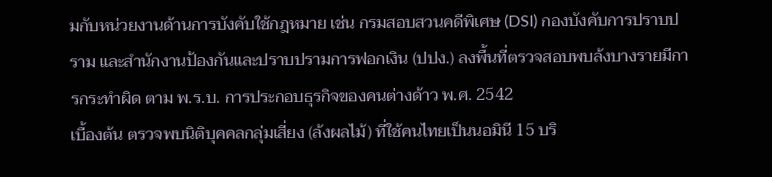มกับหน่วยงานด้านการบังคับใช้กฎหมาย เช่น กรมสอบสวนคดีพิเศษ (DSI) กองบังคับการปราบปราม และสำนักงานป้องกันและปราบปรามการฟอกเงิน (ปปง.) ลงพื้นที่ตรวจสอบพบล้งบางรายมีการกระทำผิด ตาม พ.ร.บ. การประกอบธุรกิจของคนต่างด้าว พ.ศ. 2542
เบื้องต้น ตรวจพบนิติบุคคลกลุ่มเสี่ยง (ล้งผลไม้) ที่ใช้คนไทยเป็นนอมินี 15 บริ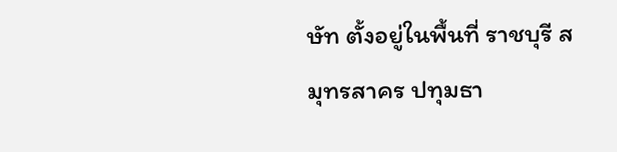ษัท ตั้งอยู่ในพื้นที่ ราชบุรี สมุทรสาคร ปทุมธา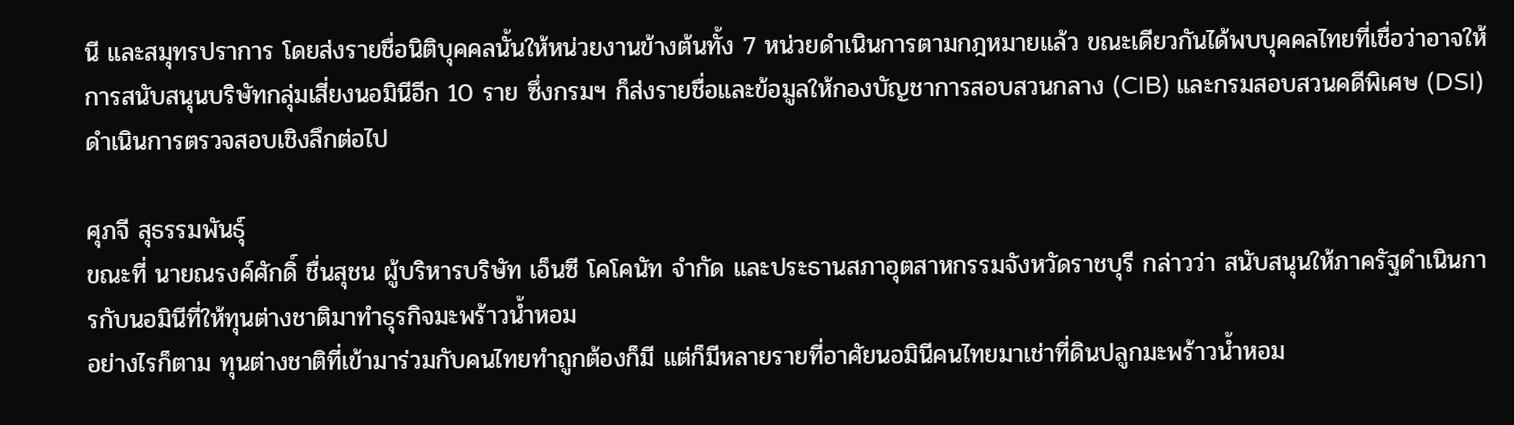นี และสมุทรปราการ โดยส่งรายชื่อนิติบุคคลนั้นให้หน่วยงานข้างต้นทั้ง 7 หน่วยดำเนินการตามกฎหมายแล้ว ขณะเดียวกันได้พบบุคคลไทยที่เชื่อว่าอาจให้การสนับสนุนบริษัทกลุ่มเสี่ยงนอมินีอีก 10 ราย ซึ่งกรมฯ ก็ส่งรายชื่อและข้อมูลให้กองบัญชาการสอบสวนกลาง (CIB) และกรมสอบสวนคดีพิเศษ (DSI) ดำเนินการตรวจสอบเชิงลึกต่อไป

ศุภจี สุธรรมพันธุ์
ขณะที่ นายณรงค์ศักดิ์ ชื่นสุชน ผู้บริหารบริษัท เอ็นซี โคโคนัท จำกัด และประธานสภาอุตสาหกรรมจังหวัดราชบุรี กล่าวว่า สนับสนุนให้ภาครัฐดำเนินการกับนอมินีที่ให้ทุนต่างชาติมาทำธุรกิจมะพร้าวน้ำหอม
อย่างไรก็ตาม ทุนต่างชาติที่เข้ามาร่วมกับคนไทยทำถูกต้องก็มี แต่ก็มีหลายรายที่อาศัยนอมินีคนไทยมาเช่าที่ดินปลูกมะพร้าวน้ำหอม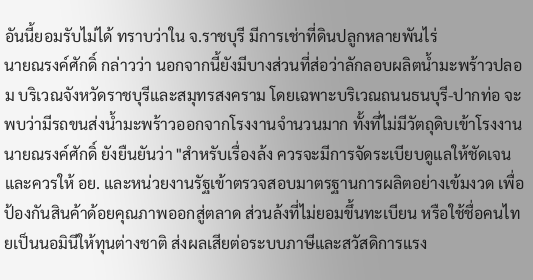อันนี้ยอมรับไม่ได้ ทราบว่าใน จ.ราชบุรี มีการเช่าที่ดินปลูกหลายพันไร่
นายณรงค์ศักดิ์ กล่าวว่า นอกจากนี้ยังมีบางส่วนที่ส่อว่าลักลอบผลิตน้ำมะพร้าวปลอม บริเวณจังหวัดราชบุรีและสมุทรสงคราม โดยเฉพาะบริเวณถนนธนบุรี-ปากท่อ จะพบว่ามีรถขนส่งน้ำมะพร้าวออกจากโรงงานจำนวนมาก ทั้งที่ไม่มีวัตถุดิบเข้าโรงงาน
นายณรงค์ศักดิ์ ยังยืนยันว่า "สำหรับเรื่องล้ง ควรจะมีการจัดระเบียบดูแลให้ชัดเจน และควรให้ อย. และหน่วยงานรัฐเข้าตรวจสอบมาตรฐานการผลิตอย่างเข้มงวด เพื่อป้องกันสินค้าด้อยคุณภาพออกสู่ตลาด ส่วนล้งที่ไม่ยอมขึ้นทะเบียน หรือใช้ชื่อคนไทยเป็นนอมินีให้ทุนต่างชาติ ส่งผลเสียต่อระบบภาษีและสวัสดิการแรง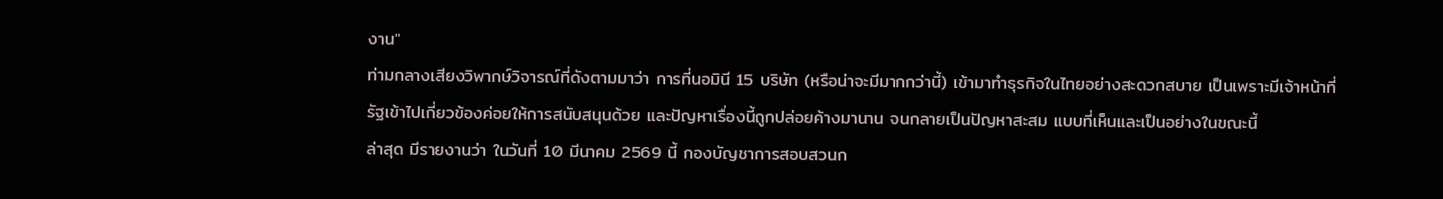งาน"
ท่ามกลางเสียงวิพากษ์วิจารณ์ที่ดังตามมาว่า การที่นอมินี 15 บริษัท (หรือน่าจะมีมากกว่านี้) เข้ามาทำธุรกิจในไทยอย่างสะดวกสบาย เป็นเพราะมีเจ้าหน้าที่รัฐเข้าไปเกี่ยวข้องค่อยให้การสนับสนุนด้วย และปัญหาเรื่องนี้ถูกปล่อยค้างมานาน จนกลายเป็นปัญหาสะสม แบบที่เห็นและเป็นอย่างในขณะนี้
ล่าสุด มีรายงานว่า ในวันที่ 10 มีนาคม 2569 นี้ กองบัญชาการสอบสวนก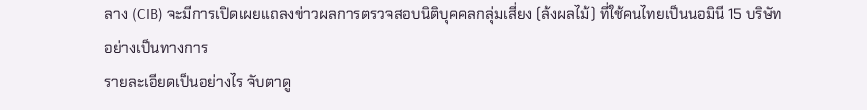ลาง (CIB) จะมีการเปิดเผยแถลงข่าวผลการตรวจสอบนิติบุคคลกลุ่มเสี่ยง (ล้งผลไม้) ที่ใช้คนไทยเป็นนอมินี 15 บริษัท อย่างเป็นทางการ
รายละเอียดเป็นอย่างไร จับตาดู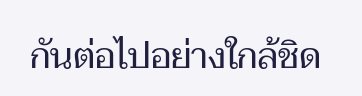กันต่อไปอย่างใกล้ชิด